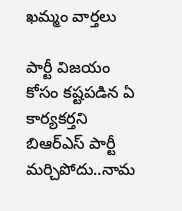ఖమ్మం వార్తలు

పార్టీ విజయం కోసం కష్టపడిన ఏ కార్యకర్తని బిఆర్ఎస్ పార్టీ మర్చిపోదు..నామ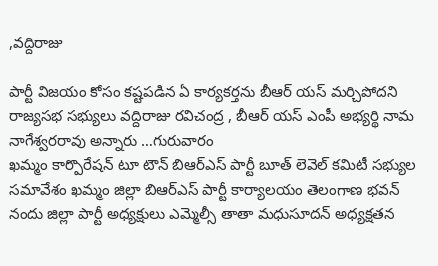,వద్దిరాజు

పార్టీ విజయం కోసం కష్టపడిన ఏ కార్యకర్తను బీఆర్ యస్ మర్చిపోదని రాజ్యసభ సభ్యులు వద్దిరాజు రవిచంద్ర , బీఆర్ యస్ ఎంపీ అభ్యర్థి నామ నాగేశ్వరరావు అన్నారు …గురువారం
ఖమ్మం కార్పొరేషన్ టూ టౌన్ బిఆర్ఎస్ పార్టీ బూత్ లెవెల్ కమిటీ సభ్యుల సమావేశం ఖమ్మం జిల్లా బిఆర్ఎస్ పార్టీ కార్యాలయం తెలంగాణ భవన్ నందు జిల్లా పార్టీ అధ్యక్షులు ఎమ్మెల్సీ తాతా మధుసూదన్ అధ్యక్షతన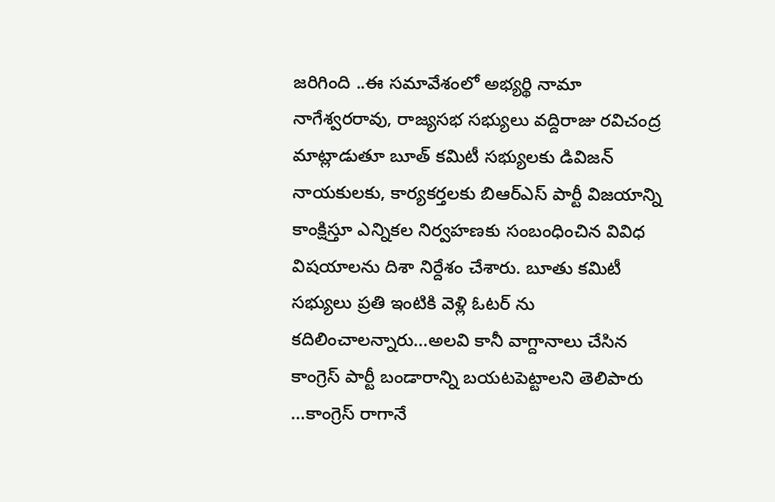జరిగింది ..ఈ సమావేశంలో అభ్యర్థి నామా నాగేశ్వరరావు, రాజ్యసభ సభ్యులు వద్దిరాజు రవిచంద్ర మాట్లాడుతూ బూత్ కమిటీ సభ్యులకు డివిజన్ నాయకులకు, కార్యకర్తలకు బిఆర్ఎస్ పార్టీ విజయాన్ని కాంక్షిస్తూ ఎన్నికల నిర్వహణకు సంబంధించిన వివిధ విషయాలను దిశా నిర్దేశం చేశారు. బూతు కమిటీ సభ్యులు ప్రతి ఇంటికి వెళ్లి ఓటర్ ను కదిలించాలన్నారు…అలవి కానీ వాగ్దానాలు చేసిన కాంగ్రెస్ పార్టీ బండారాన్ని బయటపెట్టాలని తెలిపారు …కాంగ్రెస్ రాగానే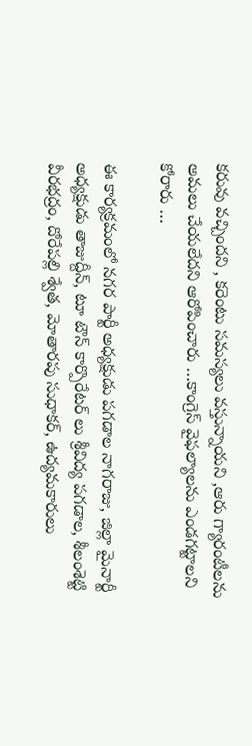కరువు వచ్చిందని , కరెంటు సమస్యలు వస్తున్నాయని ,ఆరు గ్యారంటీలను అమలు చేయలేదని ఆరోపించారు …కాంగ్రెస్ వైఫల్యాలను ఎండగట్టాలని కోరారు …

ఈ కార్యక్రమంలో నగర పార్టీ అధ్యక్షుడు పగడాల నాగరాజు, జిల్లా మైనార్టీ అధ్యక్షుడు తాజుద్దీన్, టూ టౌన్ కార్పొరేటర్ లు శ్రీవిద్య పగడాల, శీలంశెట్టి వీరభద్రం, దోరేపల్లి శ్వేత, మోతారపు సుధాకర్, ఉద్యమకారులు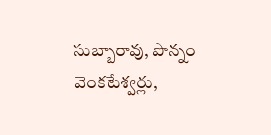సుబ్బారావు, పొన్నం వెంకటేశ్వర్లు,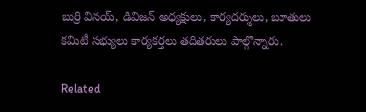బుర్రి వినయ్, డివిజన్ అధ్యక్షులు, కార్యదర్శులు, బూతులు కమిటీ సభ్యులు కార్యకర్తలు తదితరులు పాల్గొన్నారు.

Related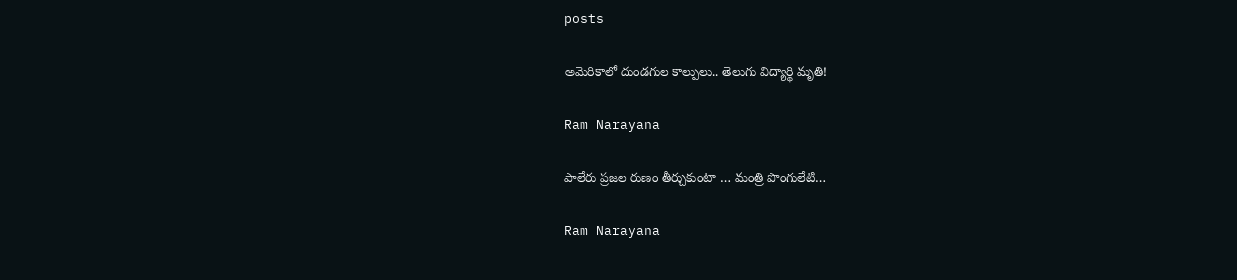posts

అమెరికాలో దుండ‌గుల‌ కాల్పులు.. తెలుగు విద్యార్థి మృతి!

Ram Narayana

పాలేరు ప్రజల రుణం తీర్చుకుంటా … మంత్రి పొంగులేటి…

Ram Narayana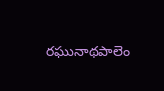రఘునాథపాలెం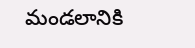మండలానికి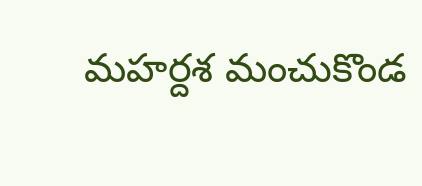మహర్దశ మంచుకొండ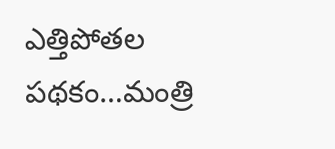ఎత్తిపోతల పథకం…మంత్రి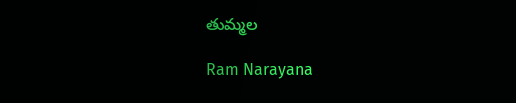తుమ్మల

Ram Narayana